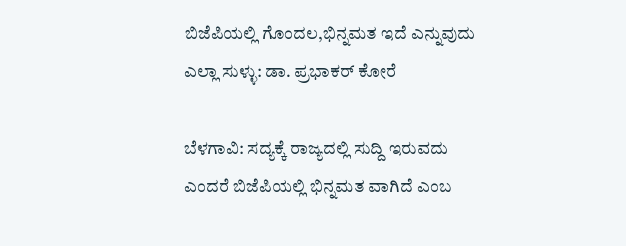ಬಿಜೆಪಿಯಲ್ಲಿ ಗೊಂದಲ,ಭಿನ್ನಮತ ಇದೆ ಎನ್ನುವುದು ಎಲ್ಲಾ ಸುಳ್ಳು: ಡಾ. ಪ್ರಭಾಕರ್ ಕೋರೆ

ಬೆಳಗಾವಿ: ಸದ್ಯಕ್ಕೆ ರಾಜ್ಯದಲ್ಲಿ ಸುದ್ದಿ ಇರುವದು ಎಂದರೆ ಬಿಜೆಪಿಯಲ್ಲಿ ಭಿನ್ನಮತ ವಾಗಿದೆ ಎಂಬ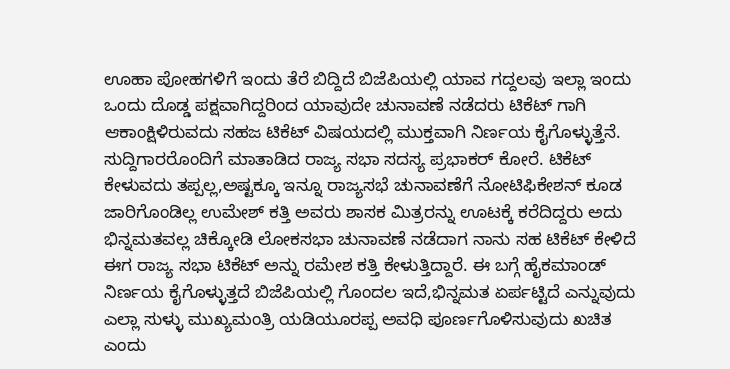ಊಹಾ ಪೋಹಗಳಿಗೆ ಇಂದು ತೆರೆ ಬಿದ್ದಿದೆ ಬಿಜೆಪಿಯಲ್ಲಿ ಯಾವ ಗದ್ದಲವು ಇಲ್ಲಾ ಇಂದು ಒಂದು ದೊಡ್ಡ ಪಕ್ಷವಾಗಿದ್ದರಿಂದ ಯಾವುದೇ ಚುನಾವಣೆ ನಡೆದರು ಟಿಕೆಟ್ ಗಾಗಿ ಆಕಾಂಕ್ಷಿಳಿರುವದು ಸಹಜ ಟಿಕೆಟ್ ವಿಷಯದಲ್ಲಿ ಮುಕ್ತವಾಗಿ ನಿರ್ಣಯ ಕೈಗೊಳ್ಳುತ್ತೆನೆ. ಸುದ್ದಿಗಾರರೊಂದಿಗೆ ಮಾತಾಡಿದ ರಾಜ್ಯ ಸಭಾ ಸದಸ್ಯ ಪ್ರಭಾಕರ್ ಕೋರೆ. ಟಿಕೆಟ್ ಕೇಳುವದು ತಪ್ಪಲ್ಲ,ಅಷ್ಟಕ್ಕೂ ಇನ್ನೂ ರಾಜ್ಯಸಭೆ ಚುನಾವಣೆಗೆ ನೋಟಿಫಿಕೇಶನ್ ಕೂಡ ಜಾರಿಗೊಂಡಿಲ್ಲ ಉಮೇಶ್ ಕತ್ತಿ ಅವರು ಶಾಸಕ ಮಿತ್ರರನ್ನು ಊಟಕ್ಕೆ ಕರೆದಿದ್ದರು ಅದು ಭಿನ್ನಮತವಲ್ಲ ಚಿಕ್ಕೋಡಿ ಲೋಕಸಭಾ ಚುನಾವಣೆ ನಡೆದಾಗ ನಾನು ಸಹ ಟಿಕೆಟ್ ಕೇಳಿದೆ ಈಗ ರಾಜ್ಯ ಸಭಾ ಟಿಕೆಟ್ ಅನ್ನು ರಮೇಶ ಕತ್ತಿ ಕೇಳುತ್ತಿದ್ದಾರೆ. ಈ ಬಗ್ಗೆ ಹೈಕಮಾಂಡ್ ನಿರ್ಣಯ ಕೈಗೊಳ್ಳುತ್ತದೆ ಬಿಜೆಪಿಯಲ್ಲಿ ಗೊಂದಲ ಇದೆ,ಭಿನ್ನಮತ ಏರ್ಪಟ್ಟಿದೆ ಎನ್ನುವುದು ಎಲ್ಲಾ ಸುಳ್ಳು ಮುಖ್ಯಮಂತ್ರಿ ಯಡಿಯೂರಪ್ಪ ಅವಧಿ ಪೂರ್ಣಗೊಳಿಸುವುದು ಖಚಿತ ಎಂದು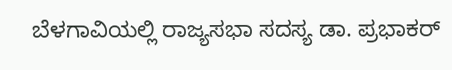ಬೆಳಗಾವಿಯಲ್ಲಿ ರಾಜ್ಯಸಭಾ ಸದಸ್ಯ ಡಾ. ಪ್ರಭಾಕರ್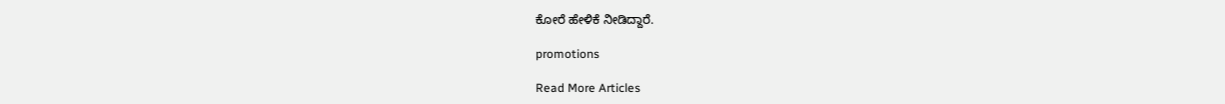ಕೋರೆ ಹೇಳಿಕೆ ನೀಡಿದ್ದಾರೆ.

promotions

Read More Articles